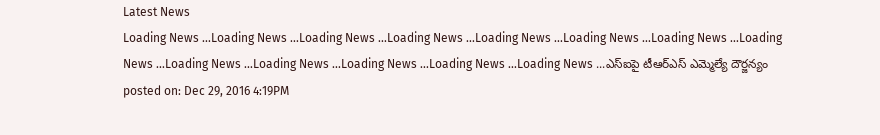Latest News
Loading News ...Loading News ...Loading News ...Loading News ...Loading News ...Loading News ...Loading News ...Loading News ...Loading News ...Loading News ...Loading News ...Loading News ...Loading News ...ఎస్ఐపై టీఆర్ఎస్ ఎమ్మెల్యే దౌర్జన్యం
posted on: Dec 29, 2016 4:19PM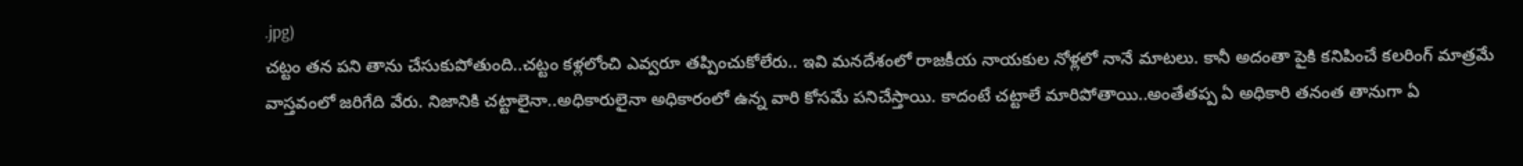.jpg)
చట్టం తన పని తాను చేసుకుపోతుంది..చట్టం కళ్లలోంచి ఎవ్వరూ తప్పించుకోలేరు.. ఇవి మనదేశంలో రాజకీయ నాయకుల నోళ్లలో నానే మాటలు. కానీ అదంతా పైకి కనిపించే కలరింగ్ మాత్రమే వాస్తవంలో జరిగేది వేరు. నిజానికి చట్టాలైనా..అధికారులైనా అధికారంలో ఉన్న వారి కోసమే పనిచేస్తాయి. కాదంటే చట్టాలే మారిపోతాయి..అంతేతప్ప ఏ అధికారి తనంత తానుగా ఏ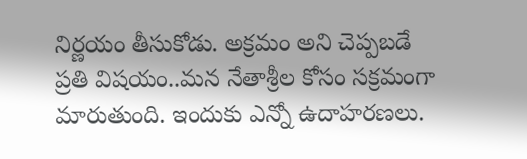నిర్ణయం తీసుకోడు. అక్రమం అని చెప్పబడే ప్రతి విషయం..మన నేతాశ్రీల కోసం సక్రమంగా మారుతుంది. ఇందుకు ఎన్నో ఉదాహరణలు.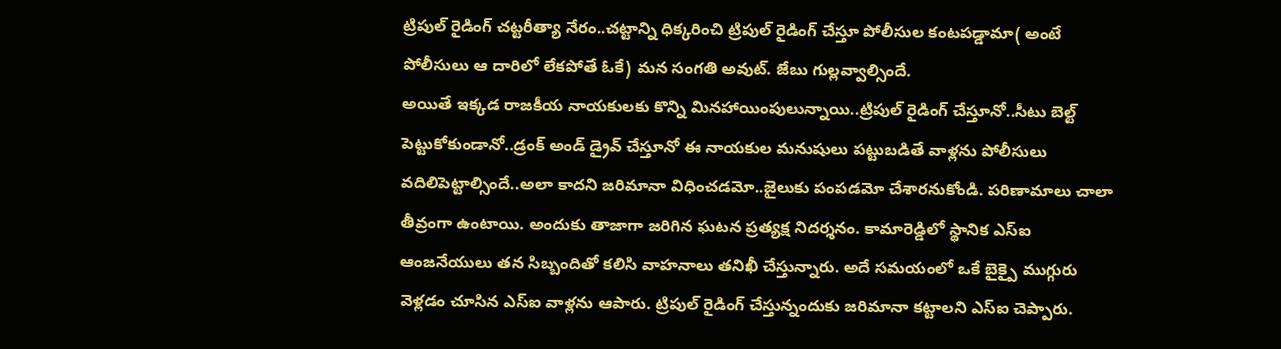ట్రిపుల్ రైడింగ్ చట్టరీత్యా నేరం..చట్టాన్ని ధిక్కరించి ట్రిపుల్ రైడింగ్ చేస్తూ పోలీసుల కంటపడ్డామా( అంటే పోలీసులు ఆ దారిలో లేకపోతే ఓకే) మన సంగతి అవుట్. జేబు గుల్లవ్వాల్సిందే.
అయితే ఇక్కడ రాజకీయ నాయకులకు కొన్ని మినహాయింపులున్నాయి..ట్రిపుల్ రైడింగ్ చేస్తూనో..సీటు బెల్ట్ పెట్టుకోకుండానో..డ్రంక్ అండ్ డ్రైవ్ చేస్తూనో ఈ నాయకుల మనుషులు పట్టుబడితే వాళ్లను పోలీసులు వదిలిపెట్టాల్సిందే..అలా కాదని జరిమానా విధించడమో..జైలుకు పంపడమో చేశారనుకోండి. పరిణామాలు చాలా తీవ్రంగా ఉంటాయి. అందుకు తాజాగా జరిగిన ఘటన ప్రత్యక్ష నిదర్శనం. కామారెడ్డిలో స్థానిక ఎస్ఐ ఆంజనేయులు తన సిబ్బందితో కలిసి వాహనాలు తనిఖీ చేస్తున్నారు. అదే సమయంలో ఒకే బైక్పై ముగ్గురు వెళ్లడం చూసిన ఎస్ఐ వాళ్లను ఆపారు. ట్రిపుల్ రైడింగ్ చేస్తున్నందుకు జరిమానా కట్టాలని ఎస్ఐ చెప్పారు.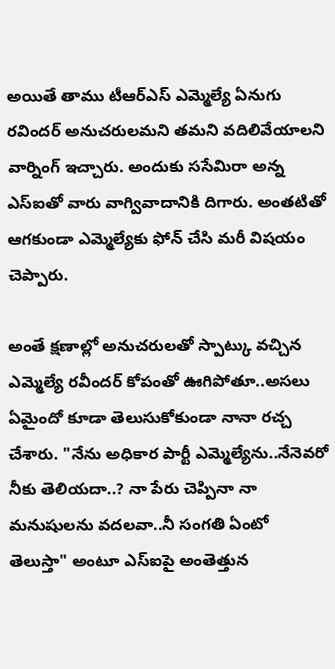అయితే తాము టీఆర్ఎస్ ఎమ్మెల్యే ఏనుగు రవిందర్ అనుచరులమని తమని వదిలివేయాలని వార్నింగ్ ఇచ్చారు. అందుకు ససేమిరా అన్న ఎస్ఐతో వారు వాగ్వివాదానికి దిగారు. అంతటితో ఆగకుండా ఎమ్మెల్యేకు ఫోన్ చేసి మరీ విషయం చెప్పారు.

అంతే క్షణాల్లో అనుచరులతో స్పాట్కు వచ్చిన ఎమ్మెల్యే రవీందర్ కోపంతో ఊగిపోతూ..అసలు ఏమైందో కూడా తెలుసుకోకుండా నానా రచ్చ చేశారు. "నేను అధికార పార్టీ ఎమ్మెల్యేను..నేనెవరో నీకు తెలియదా..? నా పేరు చెప్పినా నా మనుషులను వదలవా..నీ సంగతి ఏంటో తెలుస్తా" అంటూ ఎస్ఐపై అంతెత్తున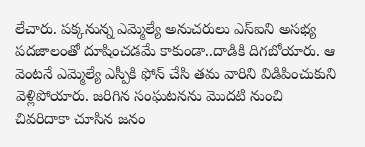లేచారు. పక్కనున్న ఎమ్మెల్యే అనుచరులు ఎస్ఐని అసభ్య పదజాలంతో దూషించడమే కాకుండా..దాడికి దిగబోయారు. ఆ వెంటనే ఎమ్మెల్యే ఎస్పీకి ఫోన్ చేసి తమ వారిని విడిపించుకుని వెళ్లిపోయారు. జరిగిన సంఘటనను మొదటి నుంచి చివరిదాకా చూసిన జనం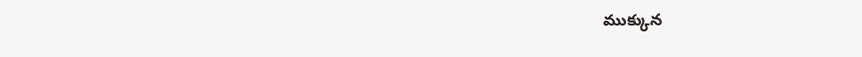ముక్కున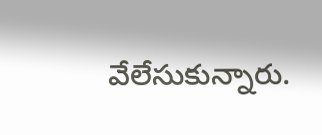వేలేసుకున్నారు.